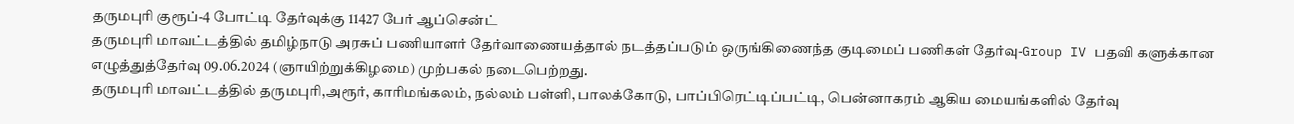தருமபுரி குரூப்-4 போட்டி தேர்வுக்கு 11427 பேர் ஆப்சென்ட்
தருமபுரி மாவட்டத்தில் தமிழ்நாடு அரசுப் பணியாளர் தேர்வாணையத்தால் நடத்தப்படும் ஒருங்கிணைந்த குடிமைப் பணிகள் தேர்வு-Group IV பதவி களுக்கான எழுத்துத்தேர்வு 09.06.2024 (ஞாயிற்றுக்கிழமை) முற்பகல் நடைபெற்றது.
தருமபுரி மாவட்டத்தில் தருமபுரி,அரூர், காரிமங்கலம், நல்லம் பள்ளி, பாலக்கோடு, பாப்பிரெட்டிப்பட்டி, பென்னாகரம் ஆகிய மையங்களில் தேர்வு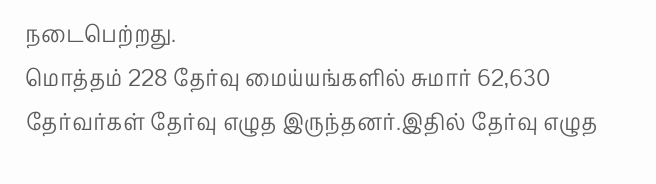நடைபெற்றது.
மொத்தம் 228 தேர்வு மைய்யங்களில் சுமார் 62,630 தேர்வர்கள் தேர்வு எழுத இருந்தனர்.இதில் தேர்வு எழுத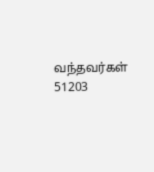வந்தவர்கள் 51203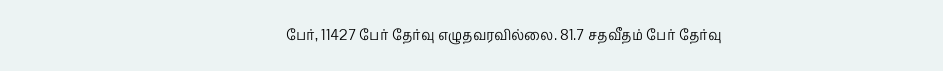பேர், 11427 பேர் தேர்வு எழுதவரவில்லை. 81.7 சதவீதம் பேர் தேர்வு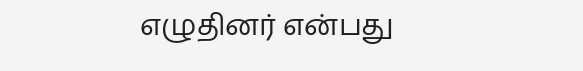எழுதினர் என்பது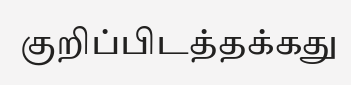குறிப்பிடத்தக்கது